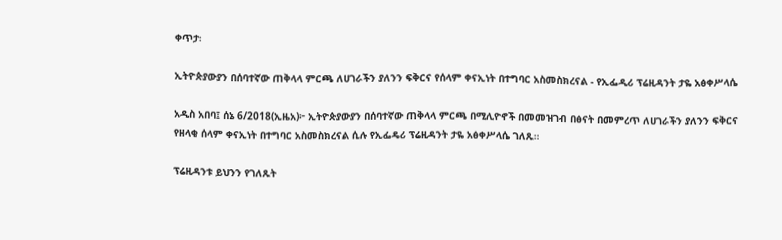ቀጥታ፡

ኢትዮጵያውያን በሰባተኛው ጠቅላላ ምርጫ ለሀገራችን ያለንን ፍቅርና የሰላም ቀናኢነት በተግባር አስመስክረናል - የኢፌዲሪ ፕሬዚዳንት ታዬ አፅቀሥላሴ

አዲስ አበባ፤ ሰኔ 6/2018(ኢዜአ)፦ ኢትዮጵያውያን በሰባተኛው ጠቅላላ ምርጫ በሚሊዮኖች በመመዝገብ በፅናት በመምረጥ ለሀገራችን ያለንን ፍቅርና የዘላቂ ሰላም ቀናኢነት በተግባር አስመስክረናል ሲሉ የኢፌዴሪ ፕሬዚዳንት ታዬ አፅቀሥላሴ ገለጹ።

ፕሬዚዳንቱ ይህንን የገለጹት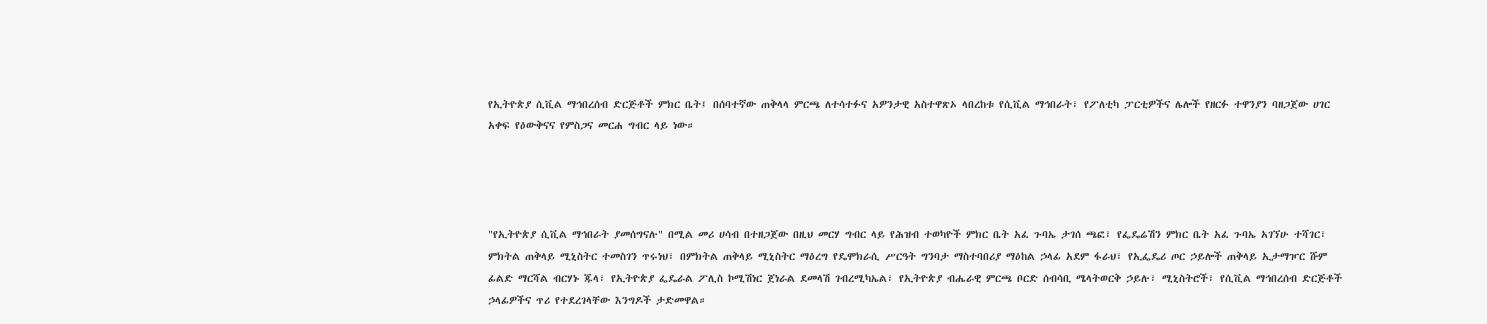የኢትዮጵያ ሲቪል ማኅበረሰብ ድርጅቶች ምክር ቤት፤ በሰባተኛው ጠቅላላ ምርጫ ለተሳተፉና አዎንታዊ አስተዋጽኦ ላበረከቱ የሲቪል ማኅበራት፣ የፖለቲካ ፓርቲዎችና ሌሎች የዘርፉ ተዋንያን ባዘጋጀው ሀገር አቀፍ የዕውቅናና የምስጋና መርሐ ግብር ላይ ነው።




"የኢትዮጵያ ሲቪል ማኅበራት ያመሰግናሉ" በሚል መሪ ሀሳብ በተዘጋጀው በዚህ መርሃ ግብር ላይ የሕዝብ ተወካዮች ምክር ቤት አፈ ጉባኤ ታገሰ ጫፎ፣ የፌዴሬሽን ምክር ቤት አፈ ጉባኤ አገኘሁ ተሻገር፣ ምክትል ጠቅላይ ሚኒስትር ተመስገን ጥሩነህ፣ በምክትል ጠቅላይ ሚኒስትር ማዕረግ የዴሞክራሲ ሥርዓት ግንባታ ማስተባበሪያ ማዕከል ኃላፊ አደም ፋራህ፣ የኢፌዴሪ ጦር ኃይሎች ጠቅላይ ኢታማዦር ሹም ፊልድ ማርሻል ብርሃኑ ጁላ፣ የኢትዮጵያ ፌዴራል ፖሊስ ኮሚሽነር ጀነራል ደመላሽ ገብረሚካኤል፣ የኢትዮጵያ ብሔራዊ ምርጫ ቦርድ ሰብሳቢ ሜላትወርቅ ኃይሉ፣ ሚኒስትሮች፣ የሲቪል ማኅበረሰብ ድርጅቶች ኃላፊዎችና ጥሪ የተደረገላቸው እንግዶች ታድመዋል።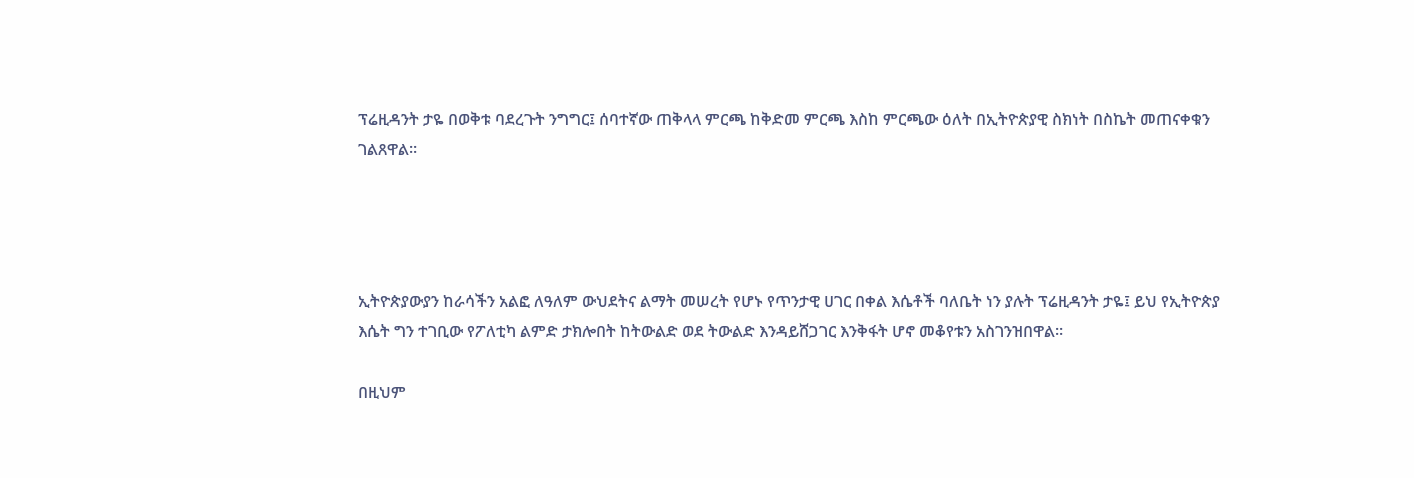ፕሬዚዳንት ታዬ በወቅቱ ባደረጉት ንግግር፤ ሰባተኛው ጠቅላላ ምርጫ ከቅድመ ምርጫ እስከ ምርጫው ዕለት በኢትዮጵያዊ ስክነት በስኬት መጠናቀቁን ገልጸዋል።




ኢትዮጵያውያን ከራሳችን አልፎ ለዓለም ውህደትና ልማት መሠረት የሆኑ የጥንታዊ ሀገር በቀል እሴቶች ባለቤት ነን ያሉት ፕሬዚዳንት ታዬ፤ ይህ የኢትዮጵያ እሴት ግን ተገቢው የፖለቲካ ልምድ ታክሎበት ከትውልድ ወደ ትውልድ እንዳይሸጋገር እንቅፋት ሆኖ መቆየቱን አስገንዝበዋል።

በዚህም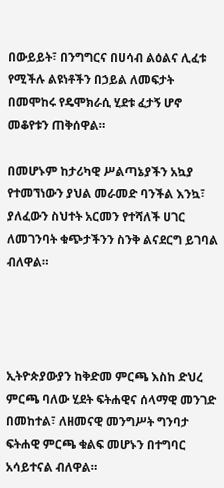በውይይት፣ በንግግርና በሀሳብ ልዕልና ሊፈቱ የሚችሉ ልዩነቶችን በኃይል ለመፍታት በመሞከሩ የዴሞክራሲ ሂደቱ ፈታኝ ሆኖ መቆየቱን ጠቅሰዋል።

በመሆኑም ከታሪካዊ ሥልጣኔያችን አኳያ የተመኘነውን ያህል መራመድ ባንችል እንኳ፣ ያለፈውን ስህተት አርመን የተሻለች ሀገር ለመገንባት ቁጭታችንን ስንቅ ልናደርግ ይገባል ብለዋል።




ኢትዮጵያውያን ከቅድመ ምርጫ እስከ ድህረ ምርጫ ባለው ሂደት ፍትሐዊና ሰላማዊ መንገድ በመከተል፣ ለዘመናዊ መንግሥት ግንባታ ፍትሐዊ ምርጫ ቁልፍ መሆኑን በተግባር አሳይተናል ብለዋል።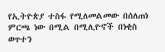የኢትዮጵያ ተስፋ የሚለመልመው በሰለጠነ ምርጫ ነው በሚል በሚሊዮኖች በነቂስ ወጥተን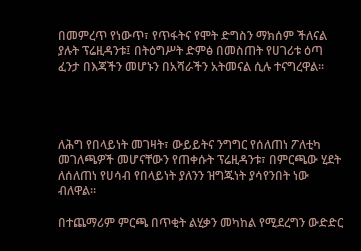በመምረጥ የነውጥ፣ የጥፋትና የሞት ድግስን ማክሰም ችለናል ያሉት ፕሬዚዳንቱ፤ በትዕግሥት ድምፅ በመስጠት የሀገሪቱ ዕጣ ፈንታ በእጃችን መሆኑን በአሻራችን አትመናል ሲሉ ተናግረዋል።




ለሕግ የበላይነት መገዛት፣ ውይይትና ንግግር የሰለጠነ ፖለቲካ መገለጫዎች መሆናቸውን የጠቀሱት ፕሬዚዳንቱ፣ በምርጫው ሂደት ለሰለጠነ የሀሳብ የበላይነት ያለንን ዝግጁነት ያሳየንበት ነው ብለዋል።

በተጨማሪም ምርጫ በጥቂት ልሂቃን መካከል የሚደረግን ውድድር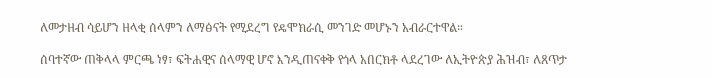ለመታዘብ ሳይሆን ዘላቂ ሰላምን ለማፅናት የሚደረግ የዴሞክራሲ መንገድ መሆኑን አብራርተዋል።

ሰባተኛው ጠቅላላ ምርጫ ነፃ፣ ፍትሐዊና ሰላማዊ ሆኖ እንዲጠናቀቅ የጎላ አበርክቶ ላደረገው ለኢትዮጵያ ሕዝብ፣ ለጸጥታ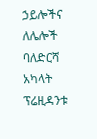ኃይሎችና ለሌሎች ባለድርሻ አካላት ፕሬዚዳንቱ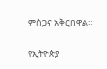ምስጋና አቅርበዋል።

የኢትዮጵያ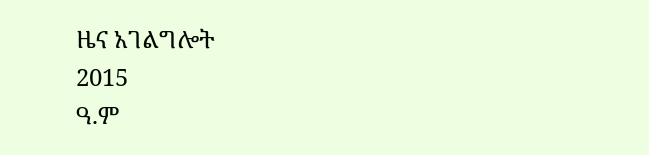ዜና አገልግሎት
2015
ዓ.ም